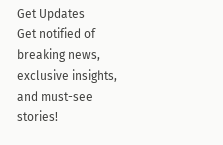Get Updates
Get notified of breaking news, exclusive insights, and must-see stories!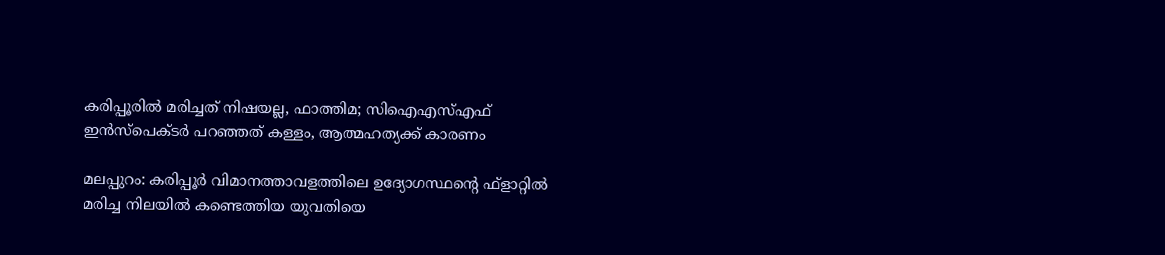കരിപ്പൂരില്‍ മരിച്ചത് നിഷയല്ല, ഫാത്തിമ; സിഐഎസ്എഫ് ഇന്‍സ്‌പെക്ടര്‍ പറഞ്ഞത് കള്ളം, ആത്മഹത്യക്ക് കാരണം

മലപ്പുറം: കരിപ്പൂര്‍ വിമാനത്താവളത്തിലെ ഉദ്യോഗസ്ഥന്റെ ഫ്‌ളാറ്റില്‍ മരിച്ച നിലയില്‍ കണ്ടെത്തിയ യുവതിയെ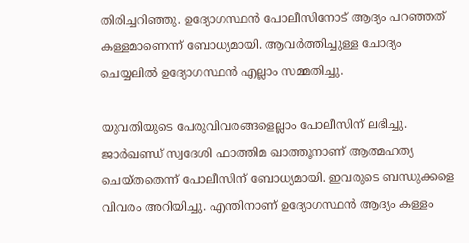തിരിച്ചറിഞ്ഞു. ഉദ്യോഗസ്ഥന്‍ പോലീസിനോട് ആദ്യം പറഞ്ഞത് കള്ളമാണെന്ന് ബോധ്യമായി. ആവര്‍ത്തിച്ചുള്ള ചോദ്യം ചെയ്യലില്‍ ഉദ്യോഗസ്ഥന്‍ എല്ലാം സമ്മതിച്ചു.

യുവതിയുടെ പേരുവിവരങ്ങളെല്ലാം പോലീസിന് ലഭിച്ചു. ജാര്‍ഖണ്ഡ് സ്വദേശി ഫാത്തിമ ഖാത്തൂനാണ് ആത്മഹത്യ ചെയ്തതെന്ന് പോലീസിന് ബോധ്യമായി. ഇവരുടെ ബന്ധുക്കളെ വിവരം അറിയിച്ചു. എന്തിനാണ് ഉദ്യോഗസ്ഥന്‍ ആദ്യം കള്ളം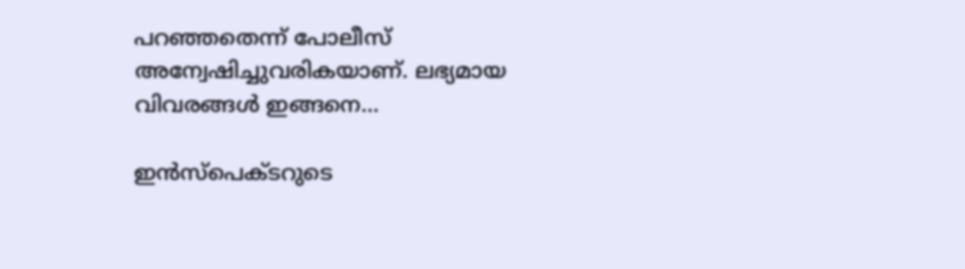പറഞ്ഞതെന്ന് പോലീസ് അന്വേഷിച്ചുവരികയാണ്. ലഭ്യമായ വിവരങ്ങള്‍ ഇങ്ങനെ...

ഇന്‍സ്‌പെക്ടറുടെ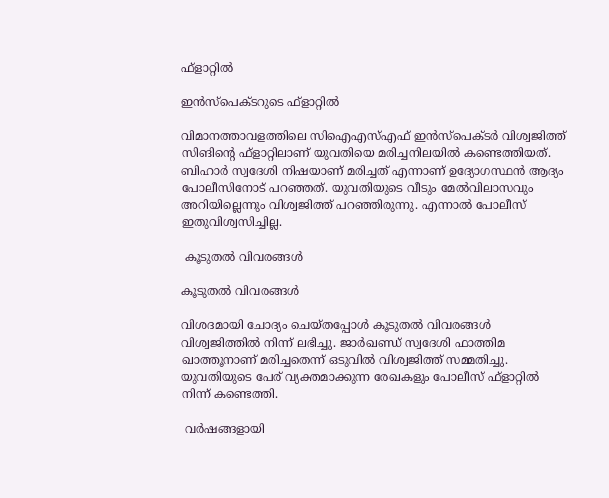ഫ്‌ളാറ്റില്‍

ഇന്‍സ്‌പെക്ടറുടെ ഫ്‌ളാറ്റില്‍

വിമാനത്താവളത്തിലെ സിഐഎസ്എഫ് ഇന്‍സ്‌പെക്ടര്‍ വിശ്വജിത്ത് സിങിന്റെ ഫ്‌ളാറ്റിലാണ് യുവതിയെ മരിച്ചനിലയില്‍ കണ്ടെത്തിയത്. ബിഹാര്‍ സ്വദേശി നിഷയാണ് മരിച്ചത് എന്നാണ് ഉദ്യോഗസ്ഥന്‍ ആദ്യം പോലീസിനോട് പറഞ്ഞത്. യുവതിയുടെ വീടും മേല്‍വിലാസവും അറിയില്ലെന്നും വിശ്വജിത്ത് പറഞ്ഞിരുന്നു. എന്നാല്‍ പോലീസ് ഇതുവിശ്വസിച്ചില്ല.

 കൂടുതല്‍ വിവരങ്ങള്‍

കൂടുതല്‍ വിവരങ്ങള്‍

വിശദമായി ചോദ്യം ചെയ്തപ്പോള്‍ കൂടുതല്‍ വിവരങ്ങള്‍ വിശ്വജിത്തില്‍ നിന്ന് ലഭിച്ചു. ജാര്‍ഖണ്ഡ് സ്വദേശി ഫാത്തിമ ഖാത്തൂനാണ് മരിച്ചതെന്ന് ഒടുവില്‍ വിശ്വജിത്ത് സമ്മതിച്ചു. യുവതിയുടെ പേര് വ്യക്തമാക്കുന്ന രേഖകളും പോലീസ് ഫ്‌ളാറ്റില്‍ നിന്ന് കണ്ടെത്തി.

 വര്‍ഷങ്ങളായി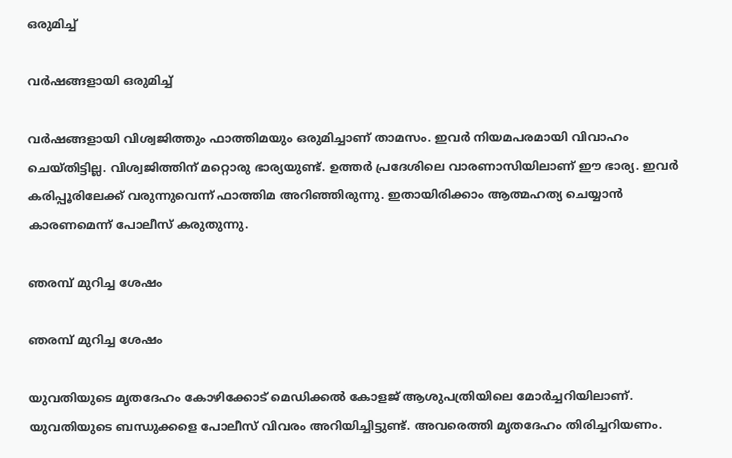ഒരുമിച്ച്

വര്‍ഷങ്ങളായി ഒരുമിച്ച്

വര്‍ഷങ്ങളായി വിശ്വജിത്തും ഫാത്തിമയും ഒരുമിച്ചാണ് താമസം. ഇവര്‍ നിയമപരമായി വിവാഹം ചെയ്തിട്ടില്ല. വിശ്വജിത്തിന് മറ്റൊരു ഭാര്യയുണ്ട്. ഉത്തര്‍ പ്രദേശിലെ വാരണാസിയിലാണ് ഈ ഭാര്യ. ഇവര്‍ കരിപ്പൂരിലേക്ക് വരുന്നുവെന്ന് ഫാത്തിമ അറിഞ്ഞിരുന്നു. ഇതായിരിക്കാം ആത്മഹത്യ ചെയ്യാന്‍ കാരണമെന്ന് പോലീസ് കരുതുന്നു.

ഞരമ്പ് മുറിച്ച ശേഷം

ഞരമ്പ് മുറിച്ച ശേഷം

യുവതിയുടെ മൃതദേഹം കോഴിക്കോട് മെഡിക്കല്‍ കോളജ് ആശുപത്രിയിലെ മോര്‍ച്ചറിയിലാണ്. യുവതിയുടെ ബന്ധുക്കളെ പോലീസ് വിവരം അറിയിച്ചിട്ടുണ്ട്. അവരെത്തി മൃതദേഹം തിരിച്ചറിയണം.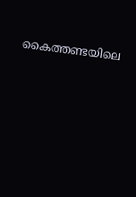കൈത്തണ്ടയിലെ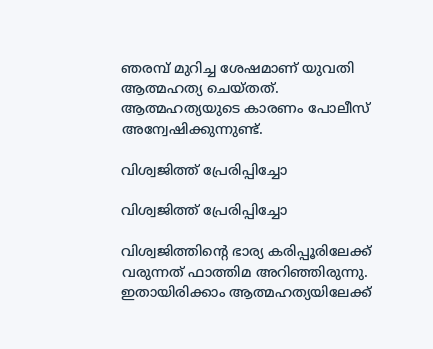ഞരമ്പ് മുറിച്ച ശേഷമാണ് യുവതി ആത്മഹത്യ ചെയ്തത്. ആത്മഹത്യയുടെ കാരണം പോലീസ് അന്വേഷിക്കുന്നുണ്ട്.

വിശ്വജിത്ത് പ്രേരിപ്പിച്ചോ

വിശ്വജിത്ത് പ്രേരിപ്പിച്ചോ

വിശ്വജിത്തിന്റെ ഭാര്യ കരിപ്പൂരിലേക്ക് വരുന്നത് ഫാത്തിമ അറിഞ്ഞിരുന്നു. ഇതായിരിക്കാം ആത്മഹത്യയിലേക്ക്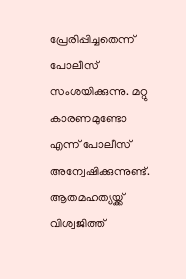പ്രേരിപ്പിച്ചതെന്ന് പോലീസ് സംശയിക്കുന്നു. മറ്റു കാരണമുണ്ടോ എന്ന് പോലീസ് അന്വേഷിക്കുന്നുണ്ട്. ആതമഹത്യയ്ക്ക് വിശ്വജിത്ത്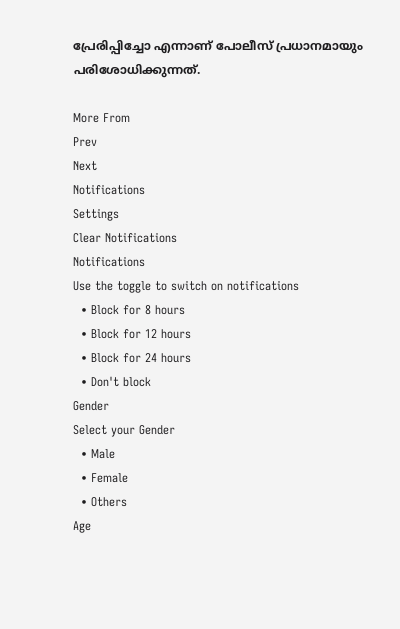പ്രേരിപ്പിച്ചോ എന്നാണ് പോലീസ് പ്രധാനമായും പരിശോധിക്കുന്നത്.

More From
Prev
Next
Notifications
Settings
Clear Notifications
Notifications
Use the toggle to switch on notifications
  • Block for 8 hours
  • Block for 12 hours
  • Block for 24 hours
  • Don't block
Gender
Select your Gender
  • Male
  • Female
  • Others
Age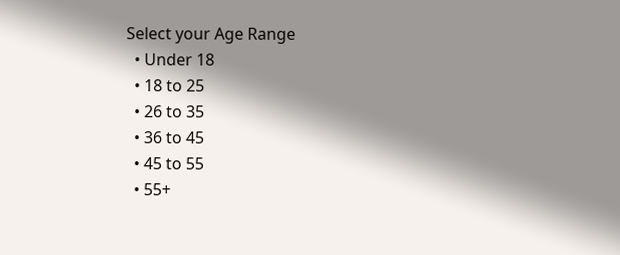Select your Age Range
  • Under 18
  • 18 to 25
  • 26 to 35
  • 36 to 45
  • 45 to 55
  • 55+